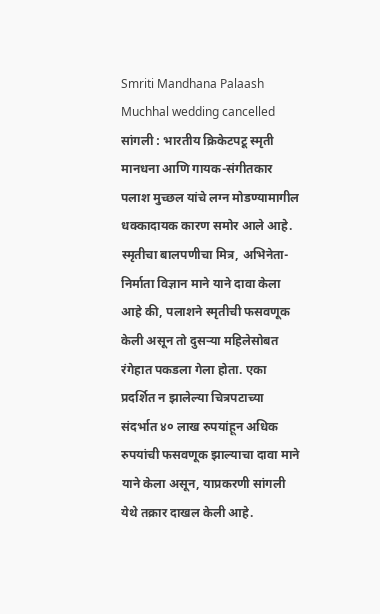Smriti Mandhana Palaash Muchhal wedding cancelled
सांगली : भारतीय क्रिकेटपटू स्मृती मानधना आणि गायक-संगीतकार पलाश मुच्छल यांचे लग्न मोडण्यामागील धक्कादायक कारण समोर आले आहे. स्मृतीचा बालपणीचा मित्र, अभिनेता-निर्माता विज्ञान माने याने दावा केला आहे की, पलाशने स्मृतीची फसवणूक केली असून तो दुसऱ्या महिलेसोबत रंगेहात पकडला गेला होता. एका प्रदर्शित न झालेल्या चित्रपटाच्या संदर्भात ४० लाख रुपयांहून अधिक रुपयांची फसवणूक झाल्याचा दावा माने याने केला असून, याप्रकरणी सांगली येथे तक्रार दाखल केली आहे.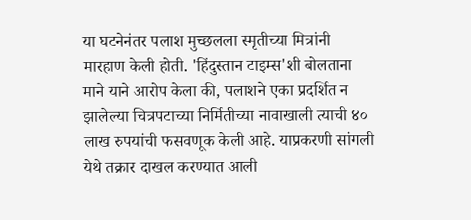या घटनेनंतर पलाश मुच्छलला स्मृतीच्या मित्रांनी मारहाण केली होती. 'हिंदुस्तान टाइम्स'शी बोलताना माने याने आरोप केला की, पलाशने एका प्रदर्शित न झालेल्या चित्रपटाच्या निर्मितीच्या नावाखाली त्याची ४० लाख रुपयांची फसवणूक केली आहे. याप्रकरणी सांगली येथे तक्रार दाखल करण्यात आली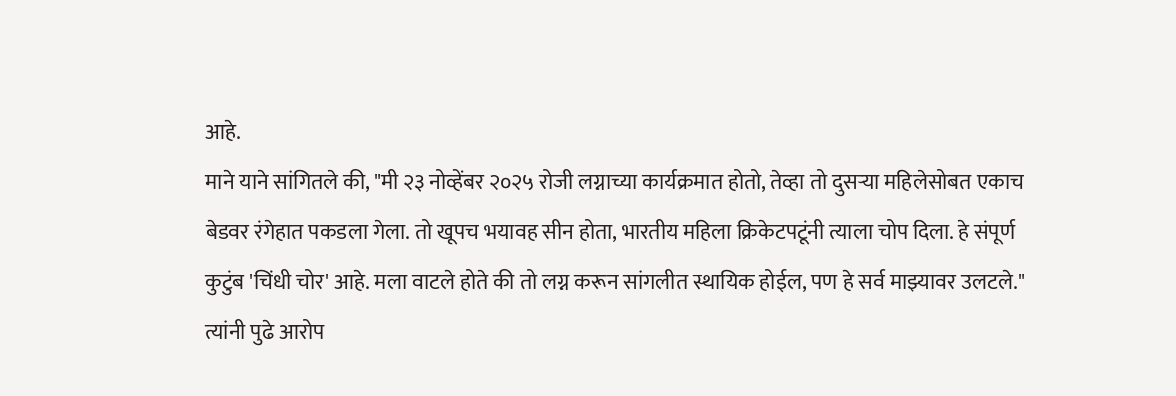आहे.
माने याने सांगितले की, "मी २३ नोव्हेंबर २०२५ रोजी लग्नाच्या कार्यक्रमात होतो, तेव्हा तो दुसऱ्या महिलेसोबत एकाच बेडवर रंगेहात पकडला गेला. तो खूपच भयावह सीन होता, भारतीय महिला क्रिकेटपटूंनी त्याला चोप दिला. हे संपूर्ण कुटुंब 'चिंधी चोर' आहे. मला वाटले होते की तो लग्न करून सांगलीत स्थायिक होईल, पण हे सर्व माझ्यावर उलटले."
त्यांनी पुढे आरोप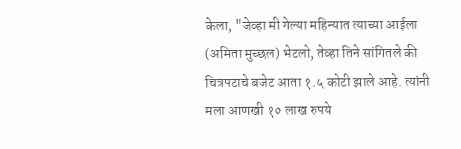केला, "जेव्हा मी गेल्या महिन्यात त्याच्या आईला (अमिता मुच्छल) भेटलो, तेव्हा तिने सांगितले की चित्रपटाचे बजेट आता १.५ कोटी झाले आहे. त्यांनी मला आणखी १० लाख रुपये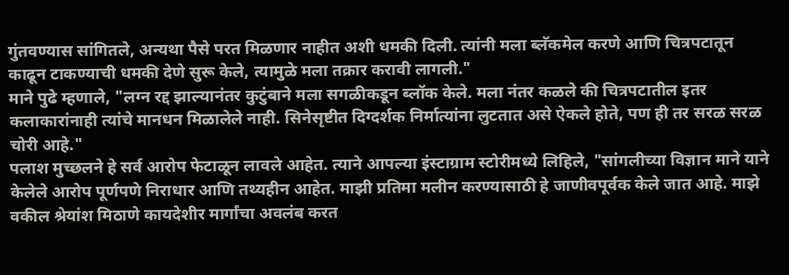गुंतवण्यास सांगितले, अन्यथा पैसे परत मिळणार नाहीत अशी धमकी दिली. त्यांनी मला ब्लॅकमेल करणे आणि चित्रपटातून काढून टाकण्याची धमकी देणे सुरू केले, त्यामुळे मला तक्रार करावी लागली."
माने पुढे म्हणाले, "लग्न रद्द झाल्यानंतर कुटुंबाने मला सगळीकडून ब्लॉक केले. मला नंतर कळले की चित्रपटातील इतर कलाकारांनाही त्यांचे मानधन मिळालेले नाही. सिनेसृष्टीत दिग्दर्शक निर्मात्यांना लुटतात असे ऐकले होते, पण ही तर सरळ सरळ चोरी आहे."
पलाश मुच्छलने हे सर्व आरोप फेटाळून लावले आहेत. त्याने आपल्या इंस्टाग्राम स्टोरीमध्ये लिहिले, "सांगलीच्या विज्ञान माने याने केलेले आरोप पूर्णपणे निराधार आणि तथ्यहीन आहेत. माझी प्रतिमा मलीन करण्यासाठी हे जाणीवपूर्वक केले जात आहे. माझे वकील श्रेयांश मिठाणे कायदेशीर मार्गांचा अवलंब करत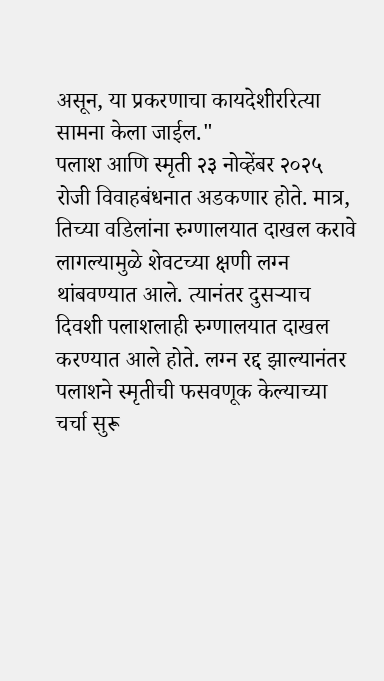असून, या प्रकरणाचा कायदेशीररित्या सामना केला जाईल."
पलाश आणि स्मृती २३ नोव्हेंबर २०२५ रोजी विवाहबंधनात अडकणार होते. मात्र, तिच्या वडिलांना रुग्णालयात दाखल करावे लागल्यामुळे शेवटच्या क्षणी लग्न थांबवण्यात आले. त्यानंतर दुसऱ्याच दिवशी पलाशलाही रुग्णालयात दाखल करण्यात आले होते. लग्न रद्द झाल्यानंतर पलाशने स्मृतीची फसवणूक केल्याच्या चर्चा सुरू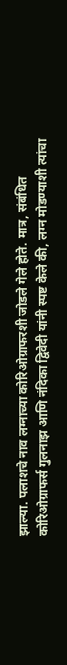झाल्या. पलाशचे नाव लग्नाच्या कोरिओग्राफरशी जोडले गेले होते. मात्र, संबंधित कोरिओग्राफर्स गुलनाझ आणि नंदिका द्विवेदी यांनी स्पष्ट केले की, लग्न मोडण्याशी त्यांचा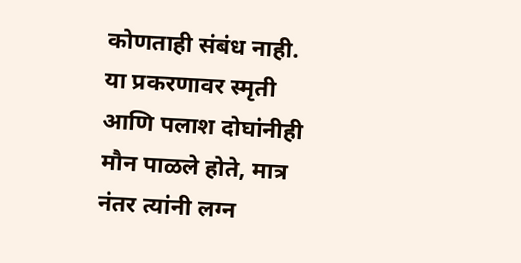कोणताही संबंध नाही. या प्रकरणावर स्मृती आणि पलाश दोघांनीही मौन पाळले होते, मात्र नंतर त्यांनी लग्न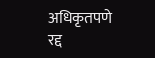अधिकृतपणे रद्द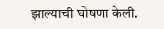झाल्याची घोषणा केली.